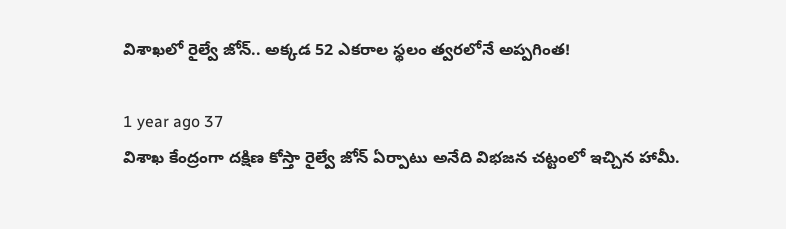విశాఖలో రైల్వే జోన్‌.. అక్కడ 52 ఎకరాల స్థలం త్వరలోనే అప్పగింత!

1 year ago 37
విశాఖ కేంద్రంగా దక్షిణ కోస్తా రైల్వే జోన్ ఏర్పాటు అనేది విభజన చట్టంలో ఇచ్చిన హామీ.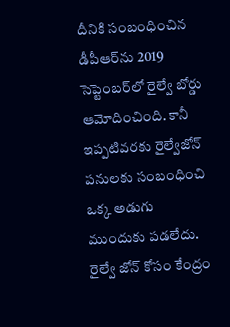దీనికి సంబంధించిన డీపీఆర్‌ను 2019 సెప్టెంబ‌ర్‌లో రైల్వే బోర్డు ఆమోదించింది. కానీ ఇప్పటివరకు రైల్వేజోన్ పనులకు సంబంధించి ఒక్క అడుగు ముందుకు పడలేదు. రైల్వే జోన్ కోసం కేంద్రం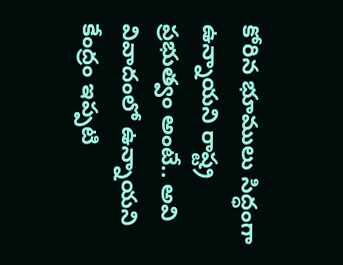కోరిన భూములు సిద్ధంగా ఉన్నాయని రాష్ట్ర ప్రభుత్వం అంటే.. అవి వివాదంలో ఉన్నాయని కేంద్రం ఇప్పటి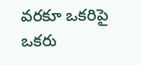వరకూ ఒకరిపై ఒకరు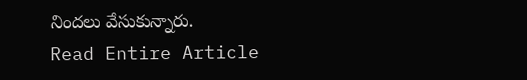నిందలు వేసుకున్నారు.
Read Entire Article